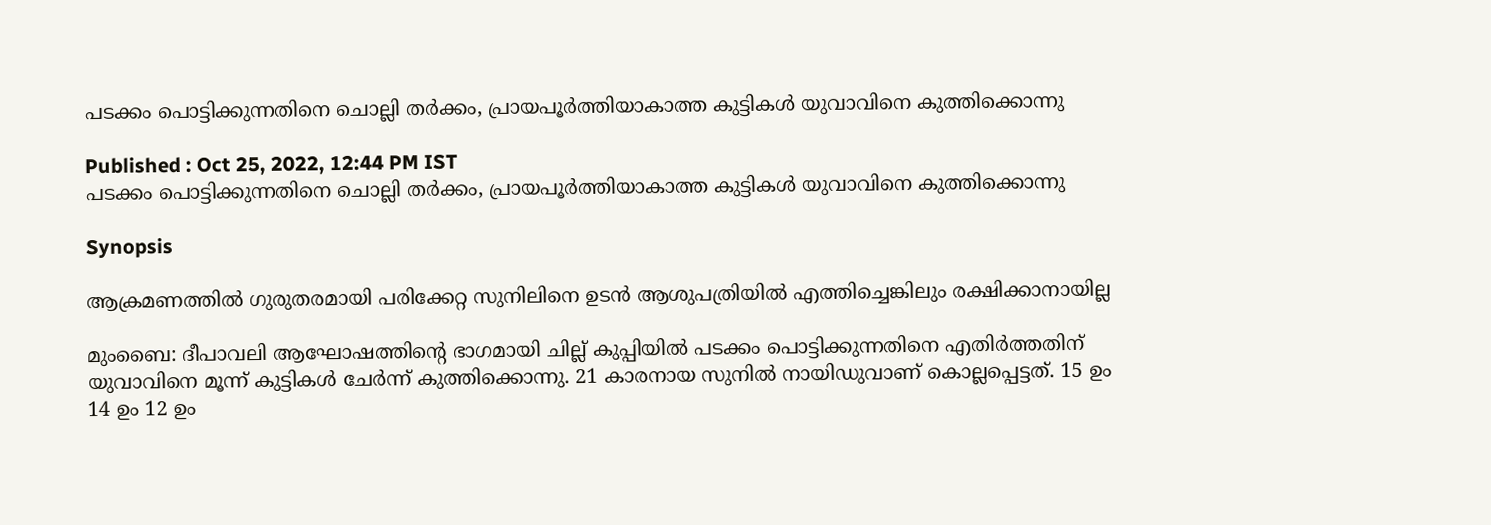പടക്കം പൊട്ടിക്കുന്നതിനെ ചൊല്ലി തർക്കം, പ്രായപൂർത്തിയാകാത്ത കുട്ടികൾ യുവാവിനെ കുത്തിക്കൊന്നു

Published : Oct 25, 2022, 12:44 PM IST
പടക്കം പൊട്ടിക്കുന്നതിനെ ചൊല്ലി തർക്കം, പ്രായപൂർത്തിയാകാത്ത കുട്ടികൾ യുവാവിനെ കുത്തിക്കൊന്നു

Synopsis

ആക്രമണത്തിൽ ഗുരുതരമായി പരിക്കേറ്റ സുനിലിനെ ഉടൻ ആശുപത്രിയിൽ എത്തിച്ചെങ്കിലും രക്ഷിക്കാനായില്ല

മുംബൈ: ദീപാവലി ആഘോഷത്തിന്റെ ഭാഗമായി ചില്ല് കുപ്പിയിൽ പടക്കം പൊട്ടിക്കുന്നതിനെ എതിർത്തതിന് യുവാവിനെ മൂന്ന് കുട്ടികൾ ചേർന്ന് കുത്തിക്കൊന്നു. 21 കാരനായ സുനിൽ നായിഡുവാണ് കൊല്ലപ്പെട്ടത്. 15 ഉം 14 ഉം 12 ഉം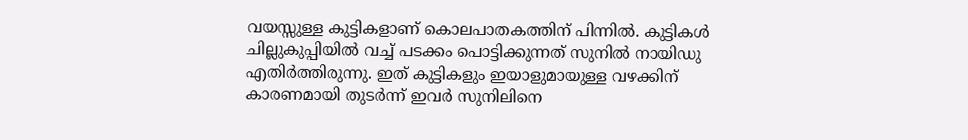വയസ്സുള്ള കുട്ടികളാണ് കൊലപാതകത്തിന് പിന്നിൽ. കുട്ടികൾ ചില്ലുകുപ്പിയിൽ വച്ച് പടക്കം പൊട്ടിക്കുന്നത് സുനിൽ നായിഡു എതിർത്തിരുന്നു. ഇത് കുട്ടികളും ഇയാളുമായുള്ള വഴക്കിന് കാരണമായി തുടർന്ന് ഇവർ സുനിലിനെ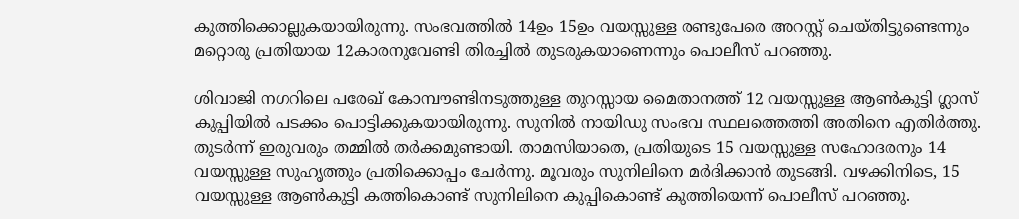കുത്തിക്കൊല്ലുകയായിരുന്നു. സംഭവത്തിൽ 14ഉം 15ഉം വയസ്സുള്ള രണ്ടുപേരെ അറസ്റ്റ് ചെയ്തിട്ടുണ്ടെന്നും മറ്റൊരു പ്രതിയായ 12കാരനുവേണ്ടി തിരച്ചിൽ തുടരുകയാണെന്നും പൊലീസ് പറഞ്ഞു.

ശിവാജി നഗറിലെ പരേഖ് കോമ്പൗണ്ടിനടുത്തുള്ള തുറസ്സായ മൈതാനത്ത് 12 വയസ്സുള്ള ആൺകുട്ടി ഗ്ലാസ് കുപ്പിയിൽ പടക്കം പൊട്ടിക്കുകയായിരുന്നു. സുനിൽ നായിഡു സംഭവ സ്ഥലത്തെത്തി അതിനെ എതിർത്തു. തുടർന്ന് ഇരുവരും തമ്മിൽ തർക്കമുണ്ടായി. താമസിയാതെ, പ്രതിയുടെ 15 വയസ്സുള്ള സഹോദരനും 14 വയസ്സുള്ള സുഹൃത്തും പ്രതിക്കൊപ്പം ചേർന്നു. മൂവരും സുനിലിനെ മർദിക്കാൻ തുടങ്ങി. വഴക്കിനിടെ, 15 വയസ്സുള്ള ആൺകുട്ടി കത്തികൊണ്ട് സുനിലിനെ കുപ്പികൊണ്ട് കുത്തിയെന്ന് പൊലീസ് പറഞ്ഞു.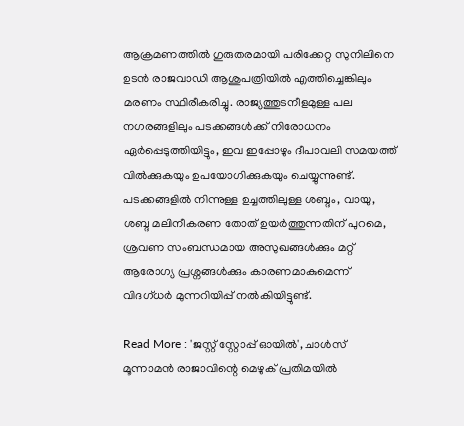ആക്രമണത്തിൽ ഗുരുതരമായി പരിക്കേറ്റ സുനിലിനെ ഉടൻ രാജവാഡി ആശുപത്രിയിൽ എത്തിച്ചെങ്കിലും മരണം സ്ഥിരീകരിച്ചു. രാജ്യത്തുടനീളമുള്ള പല നഗരങ്ങളിലും പടക്കങ്ങൾക്ക് നിരോധനം ഏർപ്പെടുത്തിയിട്ടും, ഇവ ഇപ്പോഴും ദീപാവലി സമയത്ത് വിൽക്കുകയും ഉപയോഗിക്കുകയും ചെയ്യുന്നുണ്ട്. പടക്കങ്ങളിൽ നിന്നുള്ള ഉച്ചത്തിലുള്ള ശബ്ദം, വായു, ശബ്ദ മലിനീകരണ തോത് ഉയർത്തുന്നതിന് പുറമെ, ശ്രവണ സംബന്ധമായ അസുഖങ്ങൾക്കും മറ്റ് ആരോഗ്യ പ്രശ്നങ്ങൾക്കും കാരണമാകുമെന്ന് വിദഗ്ധർ മുന്നറിയിപ്പ് നൽകിയിട്ടുണ്ട്.

Read More : 'ജസ്റ്റ് സ്റ്റോപ്പ് ഓയിൽ', ചാൾസ് മൂന്നാമൻ രാജാവിന്റെ മെഴുക് പ്രതിമയിൽ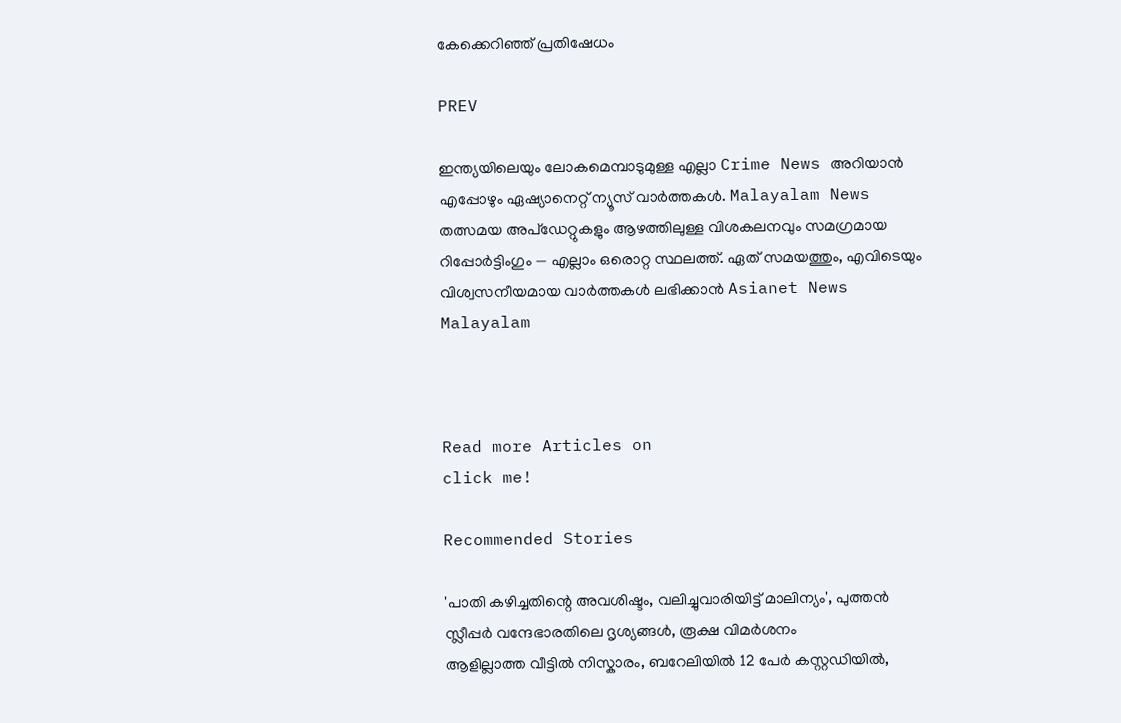കേക്കെറിഞ്ഞ് പ്രതിഷേധം

PREV

ഇന്ത്യയിലെയും ലോകമെമ്പാടുമുള്ള എല്ലാ Crime News അറിയാൻ എപ്പോഴും ഏഷ്യാനെറ്റ് ന്യൂസ് വാർത്തകൾ. Malayalam News  തത്സമയ അപ്‌ഡേറ്റുകളും ആഴത്തിലുള്ള വിശകലനവും സമഗ്രമായ റിപ്പോർട്ടിംഗും — എല്ലാം ഒരൊറ്റ സ്ഥലത്ത്. ഏത് സമയത്തും, എവിടെയും വിശ്വസനീയമായ വാർത്തകൾ ലഭിക്കാൻ Asianet News Malayalam



Read more Articles on
click me!

Recommended Stories

'പാതി കഴിച്ചതിന്റെ അവശിഷ്ടം, വലിച്ചുവാരിയിട്ട് മാലിന്യം', പുത്തൻ സ്ലീപ്പർ വന്ദേഭാരതിലെ ദൃശ്യങ്ങൾ, രൂക്ഷ വിമർശനം
ആളില്ലാത്ത വീട്ടിൽ നിസ്കാരം, ബറേലിയിൽ 12 പേർ കസ്റ്റഡിയിൽ,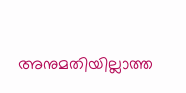അനുമതിയില്ലാത്ത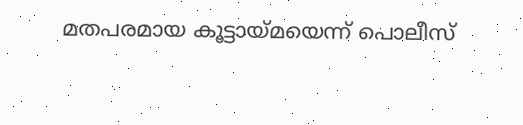മതപരമായ കൂട്ടായ്മയെന്ന് പൊലീസ്